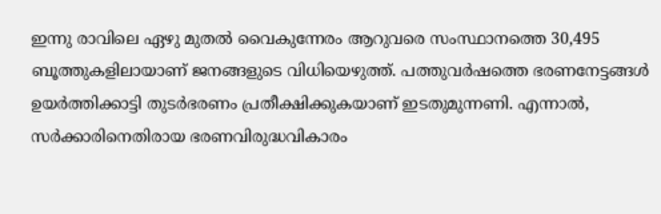ഇന്നു രാവിലെ ഏഴു മുതൽ വൈകുന്നേരം ആറുവരെ സംസ്ഥാനത്തെ 30,495 ബൂത്തുകളിലായാണ് ജനങ്ങളുടെ വിധിയെഴുത്ത്. പത്തുവർഷത്തെ ഭരണനേട്ടങ്ങൾ ഉയർത്തിക്കാട്ടി തുടർഭരണം പ്രതീക്ഷിക്കുകയാണ് ഇടതുമുന്നണി. എന്നാൽ, സർക്കാരിനെതിരായ ഭരണവിരുദ്ധവികാരം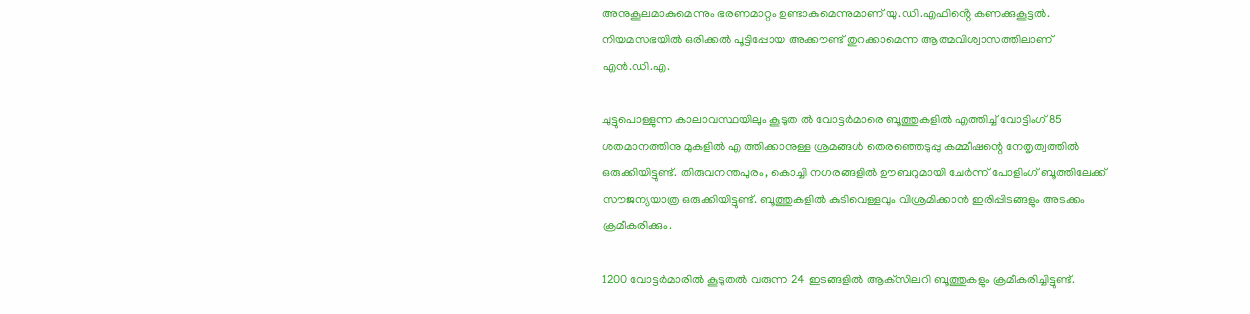അനുകൂലമാകുമെന്നും ഭരണമാറ്റം ഉണ്ടാകുമെന്നുമാണ് യു.ഡി.എഫിൻ്റെ കണക്കുകൂട്ടൽ. നിയമസഭയിൽ ഒരിക്കൽ പൂട്ടിപ്പോയ അക്കൗണ്ട് തുറക്കാമെന്ന ആത്മവിശ്വാസത്തിലാണ് എൻ.ഡി.എ.

ചുട്ടുപൊള്ളുന്ന കാലാവസ്ഥയിലും കൂടുത ൽ വോട്ടർമാരെ ബൂത്തുകളിൽ എത്തിച്ച് വോട്ടിംഗ് 85 ശതമാനത്തിനു മുകളിൽ എ ത്തിക്കാനുള്ള ശ്രമങ്ങൾ തെരഞ്ഞെടുപ്പു കമ്മീഷന്റെ നേതൃത്വത്തിൽ ഒരുക്കിയിട്ടുണ്ട്. തിരുവനന്തപുരം, കൊച്ചി നഗരങ്ങളിൽ ഊബറുമായി ചേർന്ന് പോളിംഗ് ബൂത്തിലേക്ക് സൗജന്യയാത്ര ഒരുക്കിയിട്ടുണ്ട്. ബൂത്തുകളിൽ കുടിവെള്ളവും വിശ്രമിക്കാൻ ഇരിപ്പിടങ്ങളും അടക്കം ക്രമീകരിക്കും.

1200 വോട്ടർമാരിൽ കൂടുതൽ വരുന്ന 24 ഇടങ്ങളിൽ ആക്‌സിലറി ബൂത്തുകളും ക്രമീകരിച്ചിട്ടുണ്ട്.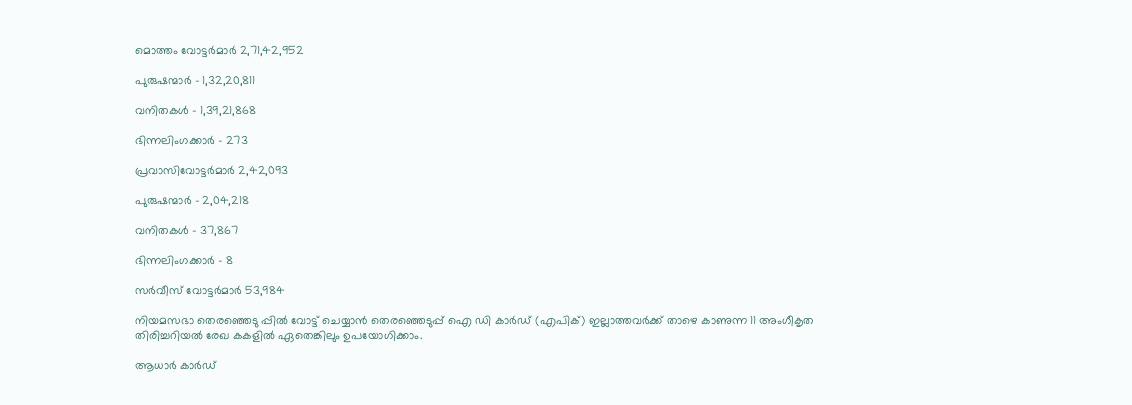മൊത്തം വോട്ടർമാർ 2,71,42,952

പുരുഷന്മാർ – 1,32,20,811

വനിതകൾ – 1,39,21,868

ഭിന്നലിംഗക്കാർ – 273

പ്രവാസിവോട്ടർമാർ 2,42,093

പുരുഷന്മാർ – 2,04,218

വനിതകൾ – 37,867

ഭിന്നലിംഗക്കാർ – 8

സർവീസ് വോട്ടർമാർ 53,984

നിയമസഭാ തെരഞ്ഞെടു പ്പിൽ വോട്ട് ചെയ്യാൻ തെരഞ്ഞെടുപ്പ് ഐ ഡി കാർഡ് (എപിക്) ഇല്ലാത്തവർക്ക് താഴെ കാണുന്ന 11 അംഗീകൃത തിരിച്ചറിയൽ രേഖ കകളിൽ ഏതെങ്കിലും ഉപയോഗിക്കാം.

ആധാർ കാർഡ്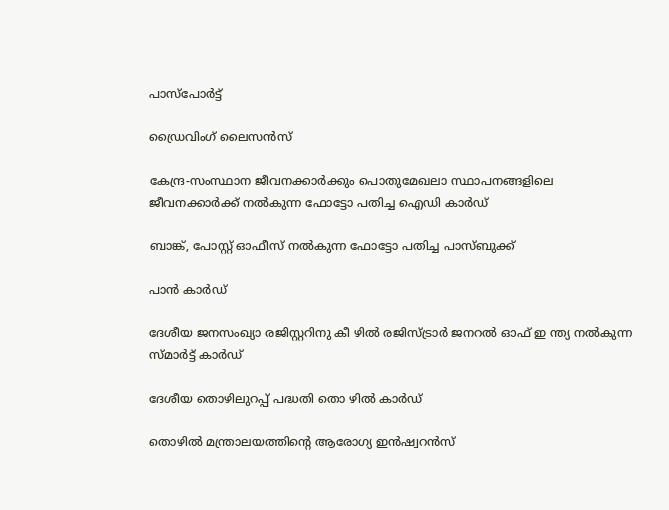പാസ്പോർട്ട്

ഡ്രൈവിംഗ് ലൈസൻസ്

കേന്ദ്ര-സംസ്ഥാന ജീവനക്കാർക്കും പൊതുമേഖലാ സ്ഥാപനങ്ങളിലെ ജീവനക്കാർക്ക് നൽകുന്ന ഫോട്ടോ പതിച്ച ഐഡി കാർഡ്

ബാങ്ക്, പോസ്റ്റ് ഓഫീസ് നൽകുന്ന ഫോട്ടോ പതിച്ച പാസ്ബുക്ക്

പാൻ കാർഡ്

ദേശീയ ജനസംഖ്യാ രജിസ്റ്ററിനു കീ ഴിൽ രജിസ്ട്രാർ ജനറൽ ഓഫ് ഇ ന്ത്യ നൽകുന്ന സ്മ‌ാർട്ട് കാർഡ്

ദേശീയ തൊഴിലുറപ്പ് പദ്ധതി തൊ ഴിൽ കാർഡ്

തൊഴിൽ മന്ത്രാലയത്തിന്റെ ആരോഗ്യ ഇൻഷ്വറൻസ്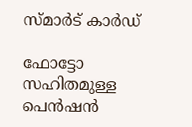സ്‌മാർട് കാർഡ്

ഫോട്ടോ സഹിതമുള്ള പെൻഷൻ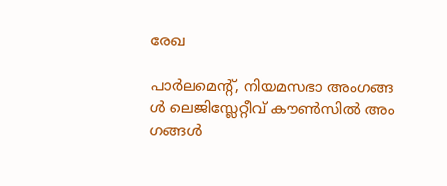രേഖ

പാർലമെന്റ്, നിയമസഭാ അംഗങ്ങ ൾ ലെജിസ്ലേറ്റീവ് കൗൺസിൽ അം ഗങ്ങൾ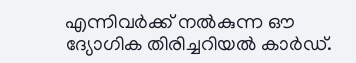എന്നിവർക്ക് നൽകുന്ന ഔ ദ്യോഗിക തിരിച്ചറിയൽ കാർഡ്.